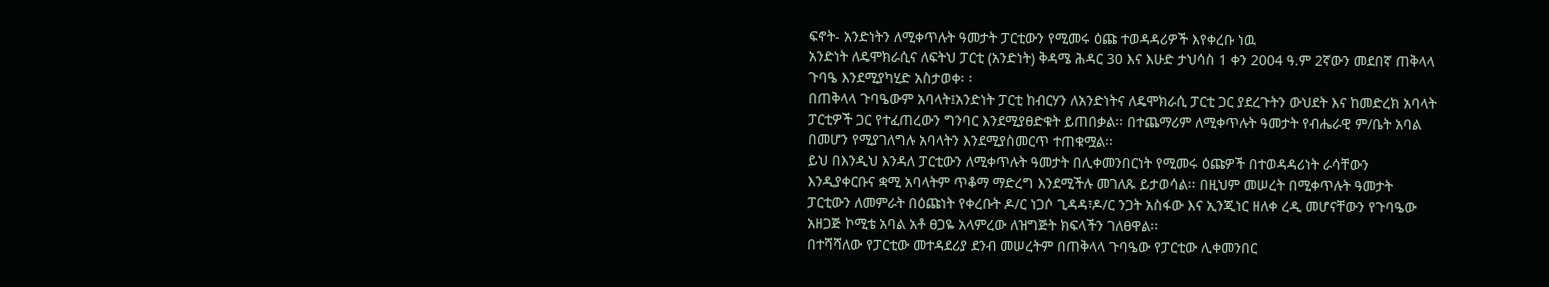ፍኖት- አንድነትን ለሚቀጥሉት ዓመታት ፓርቲውን የሚመሩ ዕጩ ተወዳዳሪዎች እየቀረቡ ነዉ
አንድነት ለዴሞክራሲና ለፍትህ ፓርቲ (አንድነት) ቅዳሜ ሕዳር 30 እና እሁድ ታህሳስ 1 ቀን 2004 ዓ.ም 2ኛውን መደበኛ ጠቅላላ ጉባዔ እንደሚያካሂድ አስታወቀ፡ ፡
በጠቅላላ ጉባዔውም አባላት፤አንድነት ፓርቲ ከብርሃን ለአንድነትና ለዴሞክራሲ ፓርቲ ጋር ያደረጉትን ውህደት እና ከመድረክ አባላት ፓርቲዎች ጋር የተፈጠረውን ግንባር እንደሚያፀድቁት ይጠበቃል፡፡ በተጨማሪም ለሚቀጥሉት ዓመታት የብሔራዊ ም/ቤት አባል በመሆን የሚያገለግሉ አባላትን እንደሚያስመርጥ ተጠቁሟል፡፡
ይህ በእንዲህ እንዳለ ፓርቲውን ለሚቀጥሉት ዓመታት በሊቀመንበርነት የሚመሩ ዕጩዎች በተወዳዳሪነት ራሳቸውን እንዲያቀርቡና ቋሚ አባላትም ጥቆማ ማድረግ እንደሚችሉ መገለጹ ይታወሳል፡፡ በዚህም መሠረት በሚቀጥሉት ዓመታት ፓርቲውን ለመምራት በዕጩነት የቀረቡት ዶ/ር ነጋሶ ጊዳዳ፣ዶ/ር ንጋት አስፋው እና ኢንጂነር ዘለቀ ረዲ መሆናቸውን የጉባዔው አዘጋጅ ኮሚቴ አባል አቶ ፀጋዬ አላምረው ለዝግጅት ክፍላችን ገለፀዋል፡፡
በተሻሻለው የፓርቲው መተዳደሪያ ደንብ መሠረትም በጠቅላላ ጉባዔው የፓርቲው ሊቀመንበር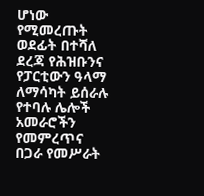ሆነው የሚመረጡት ወደፊት በተሻለ ደረጃ የሕዝቡንና የፓርቲውን ዓላማ ለማሳካት ይሰራሉ የተባሉ ሌሎች አመራሮችን የመምረጥና በጋራ የመሥራት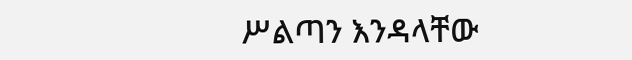ሥልጣን እንዳላቸው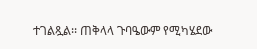ተገልጿል፡፡ ጠቅላላ ጉባዔውም የሚካሄደው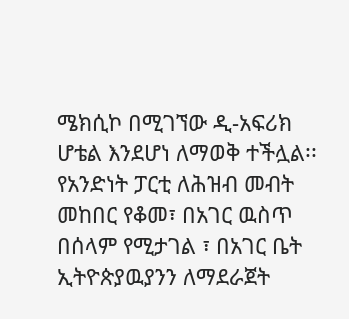ሜክሲኮ በሚገኘው ዲ-አፍሪክ ሆቴል እንደሆነ ለማወቅ ተችሏል፡፡
የአንድነት ፓርቲ ለሕዝብ መብት መከበር የቆመ፣ በአገር ዉስጥ በሰላም የሚታገል ፣ በአገር ቤት ኢትዮጵያዉያንን ለማደራጀት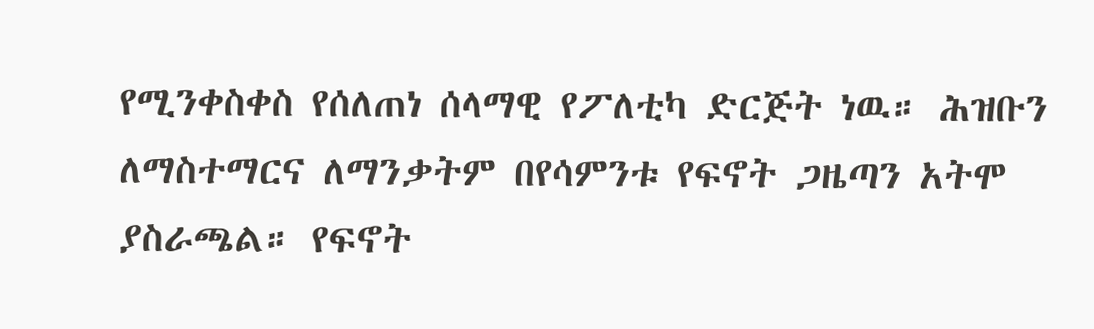የሚንቀስቀስ የሰለጠነ ሰላማዊ የፖለቲካ ድርጅት ነዉ። ሕዝቡን ለማስተማርና ለማንቃትም በየሳምንቱ የፍኖት ጋዜጣን አትሞ ያስራጫል። የፍኖት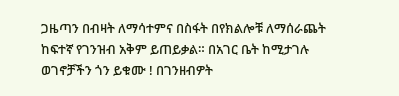ጋዜጣን በብዛት ለማሳተምና በስፋት በየክልሎቹ ለማሰራጨት ከፍተኛ የገንዝብ አቅም ይጠይቃል። በአገር ቤት ከሚታገሉ ወገኖቻችን ጎን ይቁሙ ! በገንዘብዎት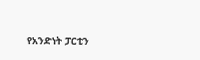የአንድነት ፓርቲን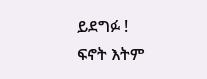ይደግፉ !
ፍኖት እትም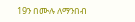19ን በሙሉ ለማንበብ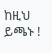ከዚህ ይጫኑ !